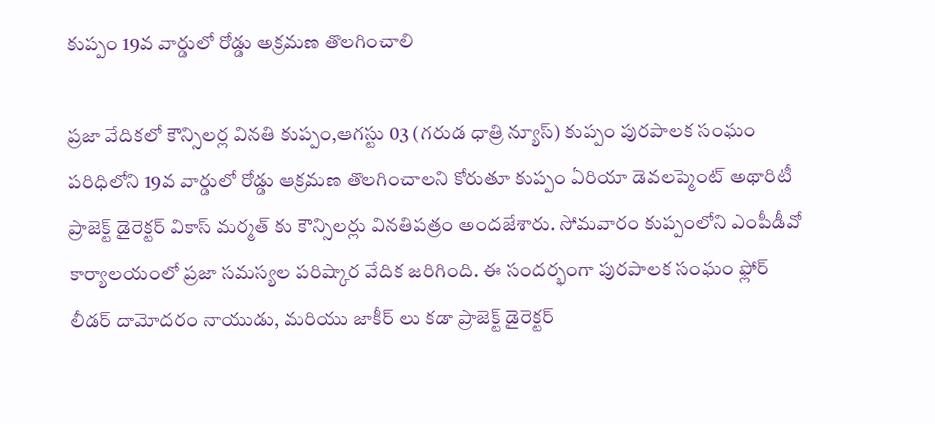కుప్పం 19వ వార్డులో రోడ్డు అక్రమణ తొలగించాలి

ప్రజా వేదికలో కౌన్సిలర్ల వినతి కుప్పం,ఆగస్టు 03 (గరుడ ధాత్రి న్యూస్) కుప్పం పురపాలక సంఘం పరిధిలోని 19వ వార్డులో రోడ్డు ఆక్రమణ తొలగించాలని కోరుతూ కుప్పం ఏరియా డెవలప్మెంట్ అథారిటీ ప్రాజెక్ట్ డైరెక్టర్ వికాస్ మర్మత్ కు కౌన్సిలర్లు వినతిపత్రం అందజేశారు. సోమవారం కుప్పంలోని ఎంపీడీవో కార్యాలయంలో ప్రజా సమస్యల పరిష్కార వేదిక జరిగింది. ఈ సందర్భంగా పురపాలక సంఘం ఫ్లోర్ లీడర్ దామోదరం నాయుడు, మరియు జాకీర్ లు కడా ప్రాజెక్ట్ డైరెక్టర్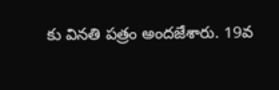కు వినతి పత్రం అందజేశారు. 19వ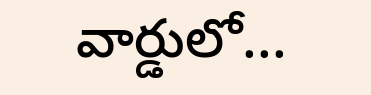వార్డులో...